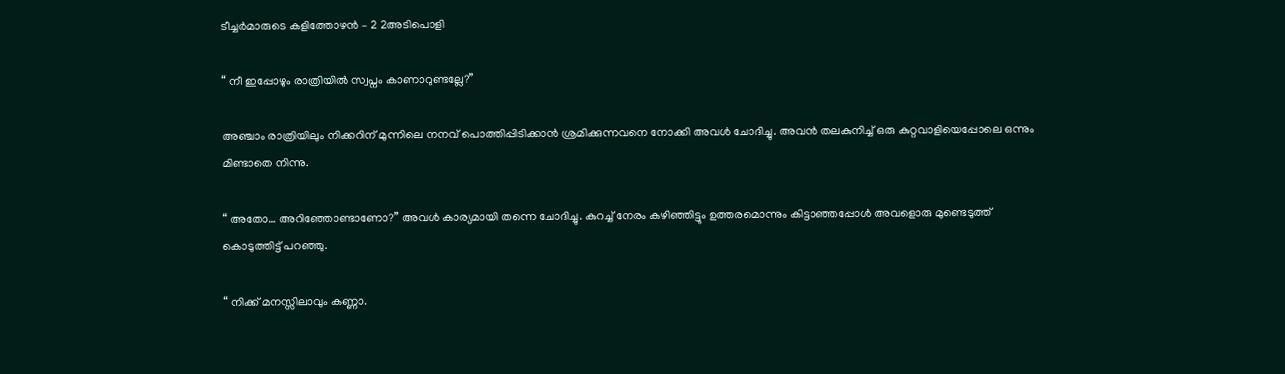ടീച്ചർമാരുടെ കളിത്തോഴൻ – 2 2അടിപൊളി

“ നീ ഇപ്പോഴും രാത്രിയില്‍ സ്വപ്നം കാണാറുണ്ടല്ലേ?”

അഞ്ചാം രാത്രിയിലും നിക്കറിന് മുന്നിലെ നനവ് പൊത്തിപ്പിടിക്കാൻ ശ്രമിക്കുന്നവനെ നോക്കി അവൾ ചോദിച്ചു. അവൻ തലകുനിച്ച് ഒരു കുറ്റവാളിയെപ്പോലെ ഒന്നും മിണ്ടാതെ നിന്നു.

“ അതോ… അറിഞ്ഞോണ്ടാണോ?” അവൾ കാര്യമായി തന്നെ ചോദിച്ചു. കുറച്ച് നേരം കഴിഞ്ഞിട്ടും ഉത്തരമൊന്നും കിട്ടാഞ്ഞപ്പോൾ അവളൊരു മുണ്ടെടുത്ത് കൊടുത്തിട്ട് പറഞ്ഞു.

“ നിക്ക് മനസ്സിലാവും കണ്ണാ.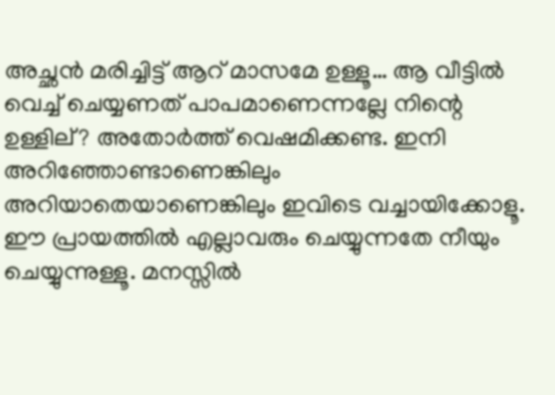അച്ഛൻ മരിച്ചിട്ട് ആറ് മാസമേ ഉള്ളൂ… ആ വീട്ടില്‍ വെച്ച് ചെയ്യണത് പാപമാണെന്നല്ലേ നിന്റെ ഉള്ളില്? അതോർത്ത് വെഷമിക്കണ്ട. ഇനി അറിഞ്ഞോണ്ടാണെങ്കിലും അറിയാതെയാണെങ്കിലും ഇവിടെ വച്ചായിക്കോളൂ. ഈ പ്രായത്തില്‍ എല്ലാവരും ചെയ്യുന്നതേ നീയും ചെയ്യുന്നുള്ളൂ. മനസ്സിൽ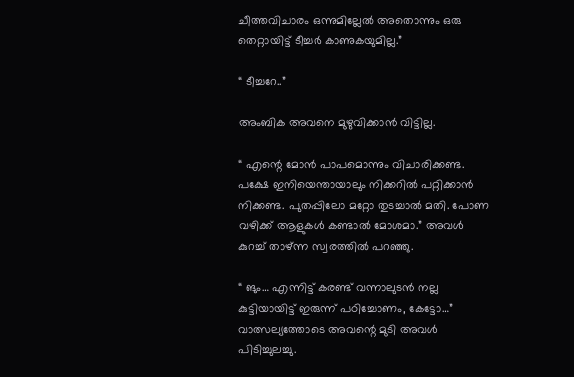ചീത്തവിചാരം ഒന്നുമില്ലേൽ അതൊന്നും ഒരു തെറ്റായിട്ട് ടീച്ചർ കാണുകയുമില്ല.”

“ ടീച്ചറേ..”

അംബിക അവനെ മുഴുവിക്കാൻ വിട്ടില്ല.

“ എന്റെ മോന്‍ പാപമൊന്നും വിചാരിക്കണ്ട. പക്ഷേ ഇനിയെന്തായാലും നിക്കറിൽ പറ്റിക്കാൻ നിക്കണ്ട. പുതപ്പിലോ മറ്റോ തുടച്ചാൽ മതി. പോണ വഴിക്ക് ആളുകള്‍ കണ്ടാൽ മോശമാ.” അവൾ കുറച്ച് താഴ്ന്ന സ്വരത്തില്‍ പറഞ്ഞു.

“ ങും… എന്നിട്ട് കരണ്ട് വന്നാലുടൻ നല്ല കുട്ടിയായിട്ട് ഇരുന്ന് പഠിച്ചോണം, കേട്ടോ…” വാത്സല്യത്തോടെ അവന്റെ മുടി അവൾ പിടിച്ചുലച്ചു.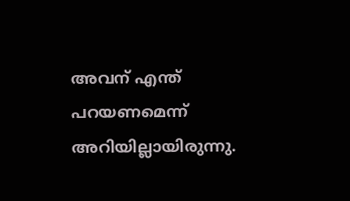അവന് എന്ത് പറയണമെന്ന് അറിയില്ലായിരുന്നു.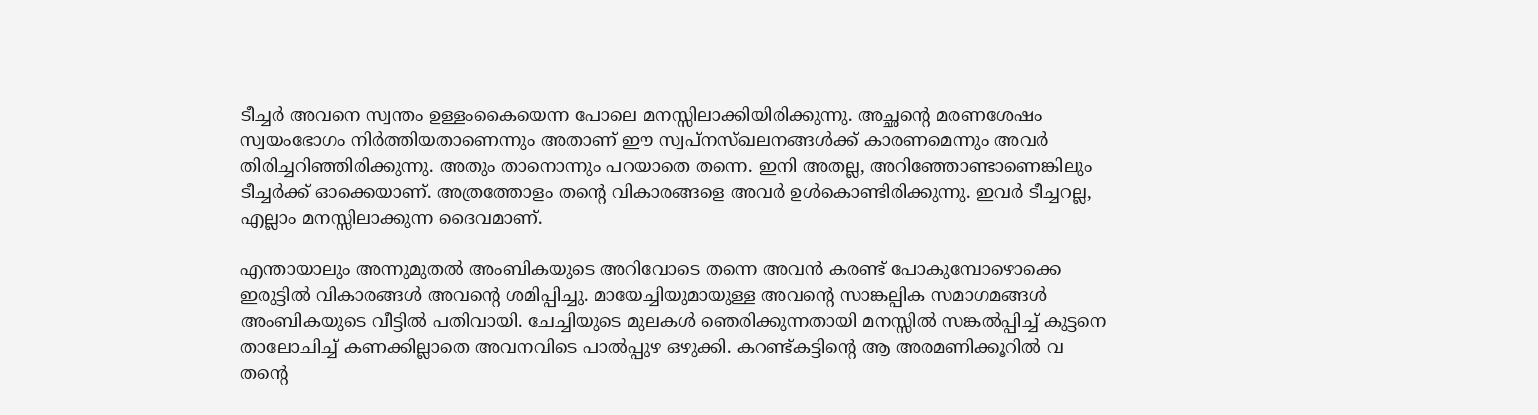ടീച്ചർ അവനെ സ്വന്തം ഉള്ളംകൈയെന്ന പോലെ മനസ്സിലാക്കിയിരിക്കുന്നു. അച്ഛന്റെ മരണശേഷം സ്വയംഭോഗം നിർത്തിയതാണെന്നും അതാണ് ഈ സ്വപ്നസ്ഖലനങ്ങൾക്ക് കാരണമെന്നും അവർ തിരിച്ചറിഞ്ഞിരിക്കുന്നു. അതും താനൊന്നും പറയാതെ തന്നെ. ഇനി അതല്ല, അറിഞ്ഞോണ്ടാണെങ്കിലും ടീച്ചർക്ക് ഓക്കെയാണ്. അത്രത്തോളം തന്റെ വികാരങ്ങളെ അവർ ഉൾകൊണ്ടിരിക്കുന്നു. ഇവർ ടീച്ചറല്ല, എല്ലാം മനസ്സിലാക്കുന്ന ദൈവമാണ്.

എന്തായാലും അന്നുമുതൽ അംബികയുടെ അറിവോടെ തന്നെ അവൻ കരണ്ട് പോകുമ്പോഴൊക്കെ ഇരുട്ടിൽ വികാരങ്ങള്‍ അവന്റെ ശമിപ്പിച്ചു. മായേച്ചിയുമായുള്ള അവന്റെ സാങ്കല്പിക സമാഗമങ്ങൾ അംബികയുടെ വീട്ടില്‍ പതിവായി. ചേച്ചിയുടെ മുലകൾ ഞെരിക്കുന്നതായി മനസ്സിൽ സങ്കൽപ്പിച്ച് കുട്ടനെ താലോചിച്ച് കണക്കില്ലാതെ അവനവിടെ പാൽപ്പുഴ ഒഴുക്കി. കറണ്ട്കട്ടിന്റെ ആ അരമണിക്കൂറിൽ വ തന്റെ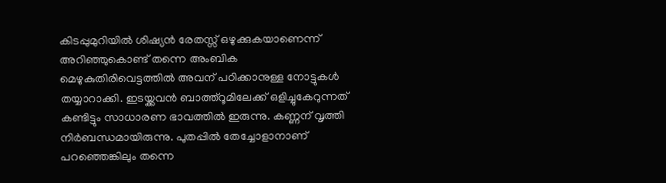കിടപ്പുമുറിയിൽ ശിഷ്യൻ രേതസ്സ് ഒഴുക്കുകയാണെന്ന് അറിഞ്ഞുകൊണ്ട് തന്നെ അംബിക മെഴുകുതിരിവെട്ടത്തിൽ അവന് പഠിക്കാനുള്ള നോട്ടുകൾ തയ്യാറാക്കി. ഇടയ്ക്കവൻ ബാത്ത്റൂമിലേക്ക് ഒളിച്ചുകേറുന്നത് കണ്ടിട്ടും സാധാരണ ഭാവത്തില്‍ ഇരുന്നു. കണ്ണന് വൃത്തി നിർബന്ധമായിരുന്നു. പുതപ്പിൽ തേച്ചോളാനാണ് പറഞ്ഞെങ്കിലും തന്നെ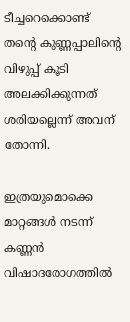ടീച്ചറെക്കൊണ്ട് തന്റെ കുണ്ണപ്പാലിന്റെ വിഴുപ്പ് കൂടി അലക്കിക്കുന്നത് ശരിയല്ലെന്ന് അവന് തോന്നി.

ഇത്രയുമൊക്കെ മാറ്റങ്ങൾ നടന്ന് കണ്ണൻ വിഷാദരോഗത്തിൽ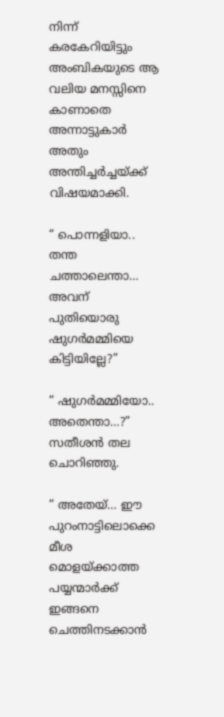നിന്ന് കരകേറിയിട്ടും അംബികയുടെ ആ വലിയ മനസ്സിനെ കാണാതെ അന്നാട്ടുകാർ അതും അന്തിച്ചർച്ചയ്ക്ക് വിഷയമാക്കി.

“ പൊന്നളിയാ.. തന്ത ചത്താലെന്താ… അവന് പുതിയൊരു ഷുഗർമമ്മിയെ കിട്ടിയില്ലേ?”

“ ഷുഗർമമ്മിയോ.. അതെന്താ…?” സതീശന്‍ തല ചൊറിഞ്ഞു.

“ അതേയ്… ഈ പുറംനാട്ടിലൊക്കെ മീശ മൊളയ്ക്കാത്ത പയ്യന്മാർക്ക് ഇങ്ങനെ ചെത്തിനടക്കാൻ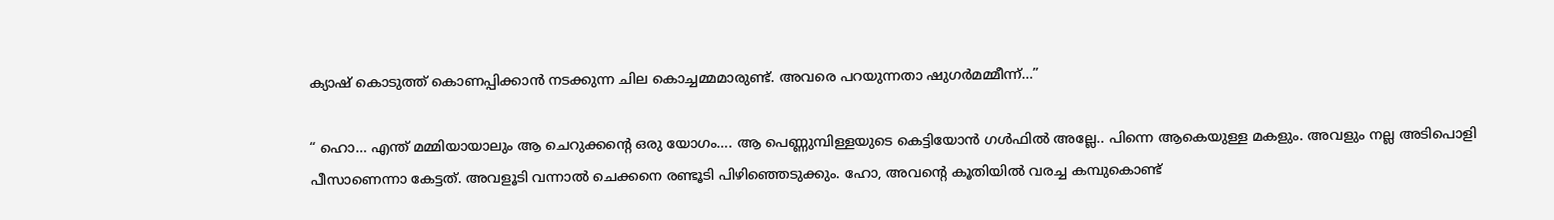ക്യാഷ് കൊടുത്ത് കൊണപ്പിക്കാൻ നടക്കുന്ന ചില കൊച്ചമ്മമാരുണ്ട്. അവരെ പറയുന്നതാ ഷുഗർമമ്മീന്ന്…”

“ ഹൊ… എന്ത് മമ്മിയായാലും ആ ചെറുക്കന്റെ ഒരു യോഗം…. ആ പെണ്ണുമ്പിള്ളയുടെ കെട്ടിയോൻ ഗൾഫിൽ അല്ലേ.. പിന്നെ ആകെയുള്ള മകളും. അവളും നല്ല അടിപൊളി പീസാണെന്നാ കേട്ടത്. അവളൂടി വന്നാല്‍ ചെക്കനെ രണ്ടൂടി പിഴിഞ്ഞെടുക്കും. ഹോ, അവന്റെ കൂതിയിൽ വരച്ച കമ്പുകൊണ്ട്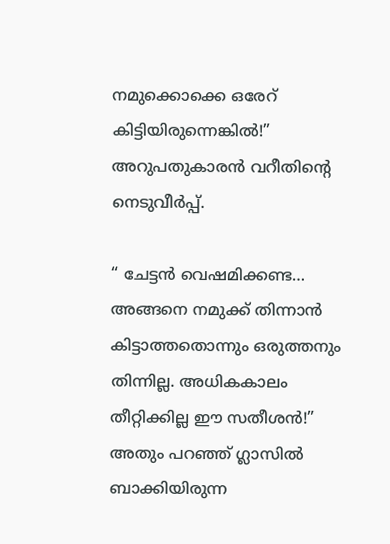നമുക്കൊക്കെ ഒരേറ് കിട്ടിയിരുന്നെങ്കിൽ!” അറുപതുകാരൻ വറീതിന്റെ നെടുവീര്‍പ്പ്.

“ ചേട്ടൻ വെഷമിക്കണ്ട… അങ്ങനെ നമുക്ക് തിന്നാൻ കിട്ടാത്തതൊന്നും ഒരുത്തനും തിന്നില്ല. അധികകാലം തീറ്റിക്കില്ല ഈ സതീശന്‍!” അതും പറഞ്ഞ് ഗ്ലാസിൽ ബാക്കിയിരുന്ന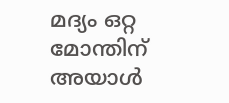മദ്യം ഒറ്റ മോന്തിന് അയാൾ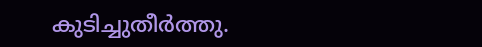കുടിച്ചുതീർത്തു.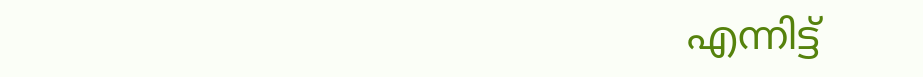എന്നിട്ട്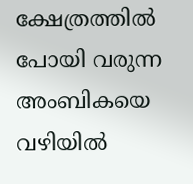ക്ഷേത്രത്തിൽ പോയി വരുന്ന അംബികയെ വഴിയില്‍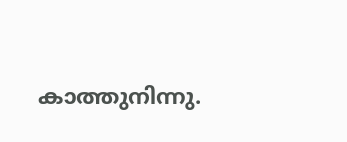കാത്തുനിന്നു.